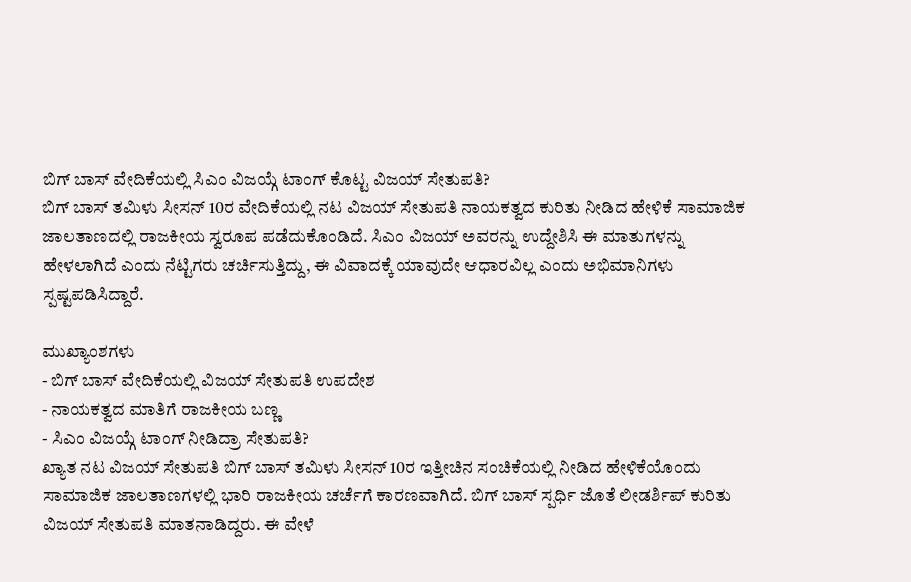ಬಿಗ್ ಬಾಸ್ ವೇದಿಕೆಯಲ್ಲಿ ಸಿಎಂ ವಿಜಯ್ಗೆ ಟಾಂಗ್ ಕೊಟ್ಟ ವಿಜಯ್ ಸೇತುಪತಿ?
ಬಿಗ್ ಬಾಸ್ ತಮಿಳು ಸೀಸನ್ 10ರ ವೇದಿಕೆಯಲ್ಲಿ ನಟ ವಿಜಯ್ ಸೇತುಪತಿ ನಾಯಕತ್ವದ ಕುರಿತು ನೀಡಿದ ಹೇಳಿಕೆ ಸಾಮಾಜಿಕ ಜಾಲತಾಣದಲ್ಲಿ ರಾಜಕೀಯ ಸ್ವರೂಪ ಪಡೆದುಕೊಂಡಿದೆ. ಸಿಎಂ ವಿಜಯ್ ಅವರನ್ನು ಉದ್ದೇಶಿಸಿ ಈ ಮಾತುಗಳನ್ನು ಹೇಳಲಾಗಿದೆ ಎಂದು ನೆಟ್ಟಿಗರು ಚರ್ಚಿಸುತ್ತಿದ್ದು, ಈ ವಿವಾದಕ್ಕೆ ಯಾವುದೇ ಆಧಾರವಿಲ್ಲ ಎಂದು ಅಭಿಮಾನಿಗಳು ಸ್ಪಷ್ಟಪಡಿಸಿದ್ದಾರೆ.

ಮುಖ್ಯಾಂಶಗಳು
- ಬಿಗ್ ಬಾಸ್ ವೇದಿಕೆಯಲ್ಲಿ ವಿಜಯ್ ಸೇತುಪತಿ ಉಪದೇಶ
- ನಾಯಕತ್ವದ ಮಾತಿಗೆ ರಾಜಕೀಯ ಬಣ್ಣ
- ಸಿಎಂ ವಿಜಯ್ಗೆ ಟಾಂಗ್ ನೀಡಿದ್ರಾ ಸೇತುಪತಿ?
ಖ್ಯಾತ ನಟ ವಿಜಯ್ ಸೇತುಪತಿ ಬಿಗ್ ಬಾಸ್ ತಮಿಳು ಸೀಸನ್ 10ರ ಇತ್ತೀಚಿನ ಸಂಚಿಕೆಯಲ್ಲಿ ನೀಡಿದ ಹೇಳಿಕೆಯೊಂದು ಸಾಮಾಜಿಕ ಜಾಲತಾಣಗಳಲ್ಲಿ ಭಾರಿ ರಾಜಕೀಯ ಚರ್ಚೆಗೆ ಕಾರಣವಾಗಿದೆ. ಬಿಗ್ ಬಾಸ್ ಸ್ಪರ್ಧಿ ಜೊತೆ ಲೀಡರ್ಶಿಪ್ ಕುರಿತು ವಿಜಯ್ ಸೇತುಪತಿ ಮಾತನಾಡಿದ್ದರು. ಈ ವೇಳೆ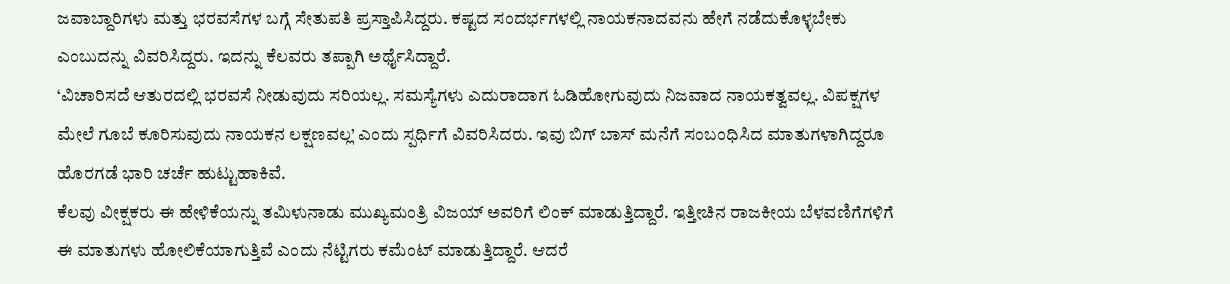ಜವಾಬ್ದಾರಿಗಳು ಮತ್ತು ಭರವಸೆಗಳ ಬಗ್ಗೆ ಸೇತುಪತಿ ಪ್ರಸ್ತಾಪಿಸಿದ್ದರು. ಕಷ್ಟದ ಸಂದರ್ಭಗಳಲ್ಲಿ ನಾಯಕನಾದವನು ಹೇಗೆ ನಡೆದುಕೊಳ್ಳಬೇಕು ಎಂಬುದನ್ನು ವಿವರಿಸಿದ್ದರು. ಇದನ್ನು ಕೆಲವರು ತಪ್ಪಾಗಿ ಅರ್ಥೈಸಿದ್ದಾರೆ.
‘ವಿಚಾರಿಸದೆ ಆತುರದಲ್ಲಿ ಭರವಸೆ ನೀಡುವುದು ಸರಿಯಲ್ಲ. ಸಮಸ್ಯೆಗಳು ಎದುರಾದಾಗ ಓಡಿಹೋಗುವುದು ನಿಜವಾದ ನಾಯಕತ್ವವಲ್ಲ. ವಿಪಕ್ಷಗಳ ಮೇಲೆ ಗೂಬೆ ಕೂರಿಸುವುದು ನಾಯಕನ ಲಕ್ಷಣವಲ್ಲ’ ಎಂದು ಸ್ಪರ್ಧಿಗೆ ವಿವರಿಸಿದರು. ಇವು ಬಿಗ್ ಬಾಸ್ ಮನೆಗೆ ಸಂಬಂಧಿಸಿದ ಮಾತುಗಳಾಗಿದ್ದರೂ ಹೊರಗಡೆ ಭಾರಿ ಚರ್ಚೆ ಹುಟ್ಟುಹಾಕಿವೆ.
ಕೆಲವು ವೀಕ್ಷಕರು ಈ ಹೇಳಿಕೆಯನ್ನು ತಮಿಳುನಾಡು ಮುಖ್ಯಮಂತ್ರಿ ವಿಜಯ್ ಅವರಿಗೆ ಲಿಂಕ್ ಮಾಡುತ್ತಿದ್ದಾರೆ. ಇತ್ತೀಚಿನ ರಾಜಕೀಯ ಬೆಳವಣಿಗೆಗಳಿಗೆ ಈ ಮಾತುಗಳು ಹೋಲಿಕೆಯಾಗುತ್ತಿವೆ ಎಂದು ನೆಟ್ಟಿಗರು ಕಮೆಂಟ್ ಮಾಡುತ್ತಿದ್ದಾರೆ. ಆದರೆ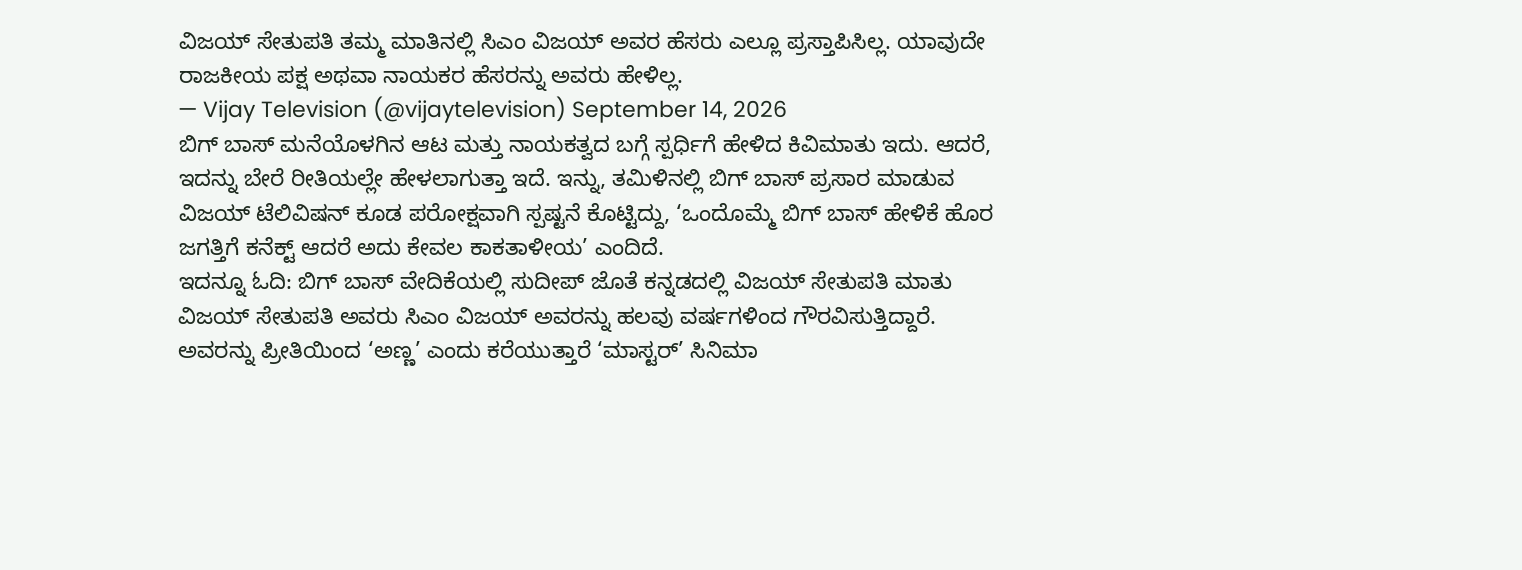ವಿಜಯ್ ಸೇತುಪತಿ ತಮ್ಮ ಮಾತಿನಲ್ಲಿ ಸಿಎಂ ವಿಜಯ್ ಅವರ ಹೆಸರು ಎಲ್ಲೂ ಪ್ರಸ್ತಾಪಿಸಿಲ್ಲ. ಯಾವುದೇ ರಾಜಕೀಯ ಪಕ್ಷ ಅಥವಾ ನಾಯಕರ ಹೆಸರನ್ನು ಅವರು ಹೇಳಿಲ್ಲ.
— Vijay Television (@vijaytelevision) September 14, 2026
ಬಿಗ್ ಬಾಸ್ ಮನೆಯೊಳಗಿನ ಆಟ ಮತ್ತು ನಾಯಕತ್ವದ ಬಗ್ಗೆ ಸ್ಪರ್ಧಿಗೆ ಹೇಳಿದ ಕಿವಿಮಾತು ಇದು. ಆದರೆ, ಇದನ್ನು ಬೇರೆ ರೀತಿಯಲ್ಲೇ ಹೇಳಲಾಗುತ್ತಾ ಇದೆ. ಇನ್ನು, ತಮಿಳಿನಲ್ಲಿ ಬಿಗ್ ಬಾಸ್ ಪ್ರಸಾರ ಮಾಡುವ ವಿಜಯ್ ಟೆಲಿವಿಷನ್ ಕೂಡ ಪರೋಕ್ಷವಾಗಿ ಸ್ಪಷ್ಟನೆ ಕೊಟ್ಟಿದ್ದು, ‘ಒಂದೊಮ್ಮೆ ಬಿಗ್ ಬಾಸ್ ಹೇಳಿಕೆ ಹೊರ ಜಗತ್ತಿಗೆ ಕನೆಕ್ಟ್ ಆದರೆ ಅದು ಕೇವಲ ಕಾಕತಾಳೀಯ’ ಎಂದಿದೆ.
ಇದನ್ನೂ ಓದಿ: ಬಿಗ್ ಬಾಸ್ ವೇದಿಕೆಯಲ್ಲಿ ಸುದೀಪ್ ಜೊತೆ ಕನ್ನಡದಲ್ಲಿ ವಿಜಯ್ ಸೇತುಪತಿ ಮಾತು
ವಿಜಯ್ ಸೇತುಪತಿ ಅವರು ಸಿಎಂ ವಿಜಯ್ ಅವರನ್ನು ಹಲವು ವರ್ಷಗಳಿಂದ ಗೌರವಿಸುತ್ತಿದ್ದಾರೆ. ಅವರನ್ನು ಪ್ರೀತಿಯಿಂದ ‘ಅಣ್ಣ’ ಎಂದು ಕರೆಯುತ್ತಾರೆ ‘ಮಾಸ್ಟರ್’ ಸಿನಿಮಾ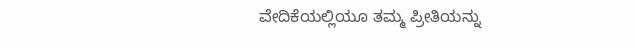ವೇದಿಕೆಯಲ್ಲಿಯೂ ತಮ್ಮ ಪ್ರೀತಿಯನ್ನು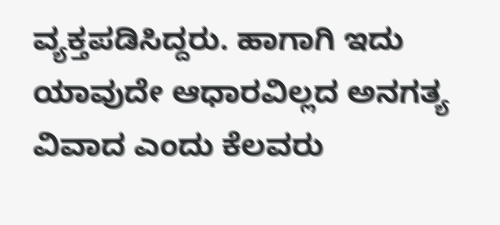ವ್ಯಕ್ತಪಡಿಸಿದ್ದರು. ಹಾಗಾಗಿ ಇದು ಯಾವುದೇ ಆಧಾರವಿಲ್ಲದ ಅನಗತ್ಯ ವಿವಾದ ಎಂದು ಕೆಲವರು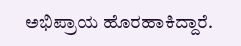ಅಭಿಪ್ರಾಯ ಹೊರಹಾಕಿದ್ದಾರೆ.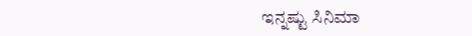ಇನ್ನಷ್ಟು ಸಿನಿಮಾ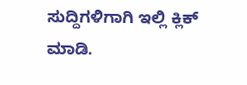ಸುದ್ದಿಗಳಿಗಾಗಿ ಇಲ್ಲಿ ಕ್ಲಿಕ್ ಮಾಡಿ.